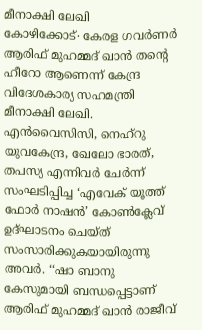മീനാക്ഷി ലേഖി
കോഴിക്കോട്∙ കേരള ഗവർണർ ആരിഫ് മുഹമ്മദ് ഖാൻ തന്റെ ഹീറോ ആണെന്ന് കേന്ദ്ര വിദേശകാര്യ സഹമന്ത്രി മീനാക്ഷി ലേഖി. എൻവൈസിസി, നെഹ്റു യുവകേന്ദ്ര, ഖേലോ ഭാരത്, തപസ്യ എന്നിവർ ചേർന്ന് സംഘടിപ്പിച്ച ‘എവേക് യൂത്ത് ഫോർ നാഷൻ’ കോൺക്ലേവ് ഉദ്ഘാടനം ചെയ്ത് സംസാരിക്കുകയായിരുന്നു അവർ. ‘‘ഷാ ബാനു കേസുമായി ബന്ധപ്പെട്ടാണ് ആരിഫ് മുഹമ്മദ് ഖാൻ രാജീവ്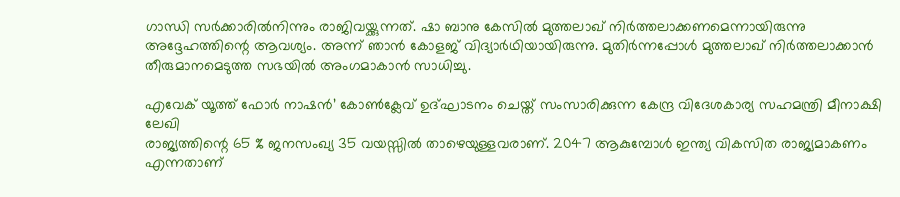ഗാന്ധി സർക്കാരിൽനിന്നും രാജിവയ്ക്കുന്നത്. ഷാ ബാനു കേസിൽ മുത്തലാഖ് നിർത്തലാക്കണമെന്നായിരുന്നു അദ്ദേഹത്തിന്റെ ആവശ്യം. അന്ന് ഞാൻ കോളജ് വിദ്യാർഥിയായിരുന്നു. മുതിർന്നപ്പോൾ മുത്തലാഖ് നിർത്തലാക്കാൻ തീരുമാനമെടുത്ത സഭയിൽ അംഗമാകാൻ സാധിച്ചു.

എവേക് യൂത്ത് ഫോർ നാഷൻ’ കോൺക്ലേവ് ഉദ്ഘാടനം ചെയ്ത് സംസാരിക്കുന്ന കേന്ദ്ര വിദേശകാര്യ സഹമന്ത്രി മീനാക്ഷി ലേഖി
രാജ്യത്തിന്റെ 65 % ജനസംഖ്യ 35 വയസ്സിൽ താഴെയുള്ളവരാണ്. 2047 ആകുമ്പോൾ ഇന്ത്യ വികസിത രാജ്യമാകണം എന്നതാണ്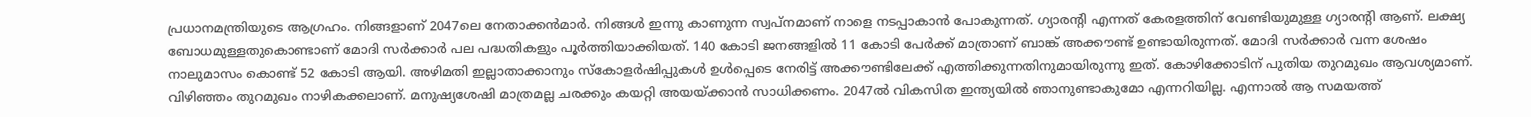പ്രധാനമന്ത്രിയുടെ ആഗ്രഹം. നിങ്ങളാണ് 2047ലെ നേതാക്കൻമാർ. നിങ്ങൾ ഇന്നു കാണുന്ന സ്വപ്നമാണ് നാളെ നടപ്പാകാൻ പോകുന്നത്. ഗ്യാരന്റി എന്നത് കേരളത്തിന് വേണ്ടിയുമുള്ള ഗ്യാരന്റി ആണ്. ലക്ഷ്യ ബോധമുള്ളതുകൊണ്ടാണ് മോദി സർക്കാർ പല പദ്ധതികളും പൂർത്തിയാക്കിയത്. 140 കോടി ജനങ്ങളിൽ 11 കോടി പേർക്ക് മാത്രാണ് ബാങ്ക് അക്കൗണ്ട് ഉണ്ടായിരുന്നത്. മോദി സർക്കാർ വന്ന ശേഷം നാലുമാസം കൊണ്ട് 52 കോടി ആയി. അഴിമതി ഇല്ലാതാക്കാനും സ്കോളർഷിപ്പുകൾ ഉൾപ്പെടെ നേരിട്ട് അക്കൗണ്ടിലേക്ക് എത്തിക്കുന്നതിനുമായിരുന്നു ഇത്. കോഴിക്കോടിന് പുതിയ തുറമുഖം ആവശ്യമാണ്. വിഴിഞ്ഞം തുറമുഖം നാഴികക്കലാണ്. മനുഷ്യശേഷി മാത്രമല്ല ചരക്കും കയറ്റി അയയ്ക്കാൻ സാധിക്കണം. 2047ൽ വികസിത ഇന്ത്യയിൽ ഞാനുണ്ടാകുമോ എന്നറിയില്ല. എന്നാൽ ആ സമയത്ത്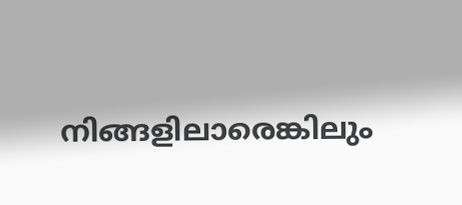നിങ്ങളിലാരെങ്കിലും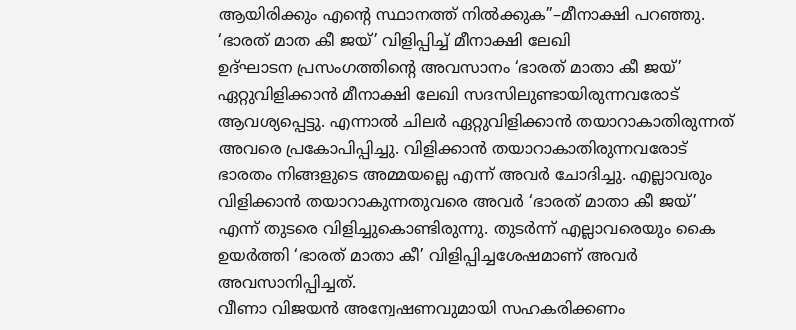ആയിരിക്കും എന്റെ സ്ഥാനത്ത് നിൽക്കുക’’–മീനാക്ഷി പറഞ്ഞു.
‘ഭാരത് മാത കീ ജയ്’ വിളിപ്പിച്ച് മീനാക്ഷി ലേഖി
ഉദ്ഘാടന പ്രസംഗത്തിന്റെ അവസാനം ‘ഭാരത് മാതാ കീ ജയ്’ ഏറ്റുവിളിക്കാൻ മീനാക്ഷി ലേഖി സദസിലുണ്ടായിരുന്നവരോട് ആവശ്യപ്പെട്ടു. എന്നാൽ ചിലർ ഏറ്റുവിളിക്കാൻ തയാറാകാതിരുന്നത് അവരെ പ്രകോപിപ്പിച്ചു. വിളിക്കാൻ തയാറാകാതിരുന്നവരോട് ഭാരതം നിങ്ങളുടെ അമ്മയല്ലെ എന്ന് അവർ ചോദിച്ചു. എല്ലാവരും വിളിക്കാൻ തയാറാകുന്നതുവരെ അവർ ‘ഭാരത് മാതാ കീ ജയ്’ എന്ന് തുടരെ വിളിച്ചുകൊണ്ടിരുന്നു. തുടർന്ന് എല്ലാവരെയും കൈ ഉയർത്തി ‘ഭാരത് മാതാ കീ’ വിളിപ്പിച്ചശേഷമാണ് അവർ അവസാനിപ്പിച്ചത്.
വീണാ വിജയൻ അന്വേഷണവുമായി സഹകരിക്കണം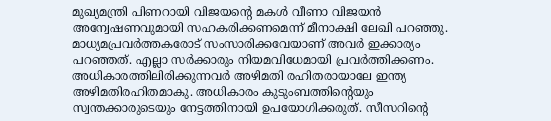മുഖ്യമന്ത്രി പിണറായി വിജയന്റെ മകൾ വീണാ വിജയൻ അന്വേഷണവുമായി സഹകരിക്കണമെന്ന് മീനാക്ഷി ലേഖി പറഞ്ഞു. മാധ്യമപ്രവർത്തകരോട് സംസാരിക്കവേയാണ് അവർ ഇക്കാര്യം പറഞ്ഞത്. എല്ലാ സർക്കാരും നിയമവിധേമായി പ്രവർത്തിക്കണം. അധികാരത്തിലിരിക്കുന്നവർ അഴിമതി രഹിതരായാലേ ഇന്ത്യ അഴിമതിരഹിതമാകു. അധികാരം കുടുംബത്തിന്റെയും സ്വന്തക്കാരുടെയും നേട്ടത്തിനായി ഉപയോഗിക്കരുത്. സീസറിന്റെ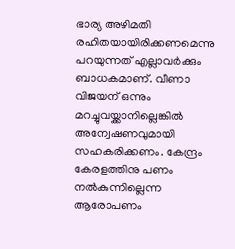ഭാര്യ അഴിമതി രഹിതയായിരിക്കണമെന്നു പറയുന്നത് എല്ലാവർക്കും ബാധകമാണ്. വീണാ വിജയന് ഒന്നും മറച്ചുവയ്ക്കാനില്ലെങ്കിൽ അന്വേഷണവുമായി സഹകരിക്കണം. കേന്ദ്രം കേരളത്തിനു പണം നൽകുന്നില്ലെന്ന ആരോപണം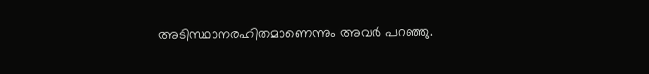അടിസ്ഥാനരഹിതമാണെന്നും അവർ പറഞ്ഞു.